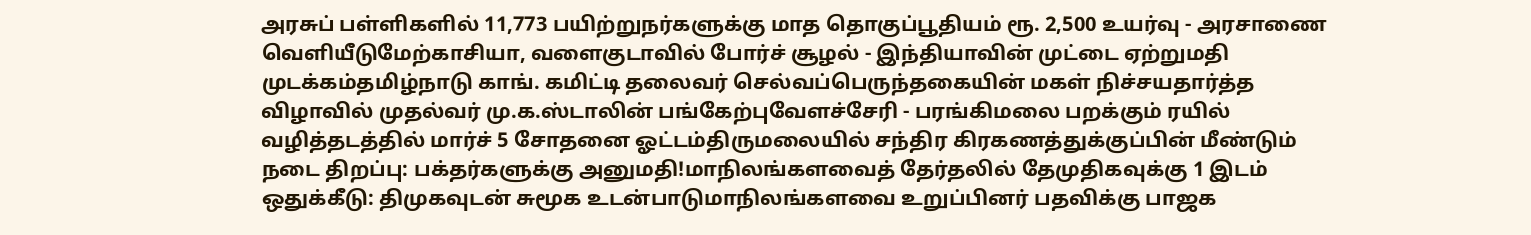அரசுப் பள்ளிகளில் 11,773 பயிற்றுநர்களுக்கு மாத தொகுப்பூதியம் ரூ. 2,500 உயர்வு - அரசாணை வெளியீடுமேற்காசியா, வளைகுடாவில் போர்ச் சூழல் - இந்தியாவின் முட்டை ஏற்றுமதி முடக்கம்தமிழ்நாடு காங். கமிட்டி தலைவர் செல்வப்பெருந்தகையின் மகள் நிச்சயதார்த்த விழாவில் முதல்வர் மு.க.ஸ்டாலின் பங்கேற்புவேளச்சேரி - பரங்கிமலை பறக்கும் ரயில் வழித்தடத்தில் மார்ச் 5 சோதனை ஓட்டம்திருமலையில் சந்திர கிரகணத்துக்குப்பின் மீண்டும் நடை திறப்பு: பக்தர்களுக்கு அனுமதி!மாநிலங்களவைத் தேர்தலில் தேமுதிகவுக்கு 1 இடம் ஒதுக்கீடு: திமுகவுடன் சுமூக உடன்பாடுமாநிலங்களவை உறுப்பினர் பதவிக்கு பாஜக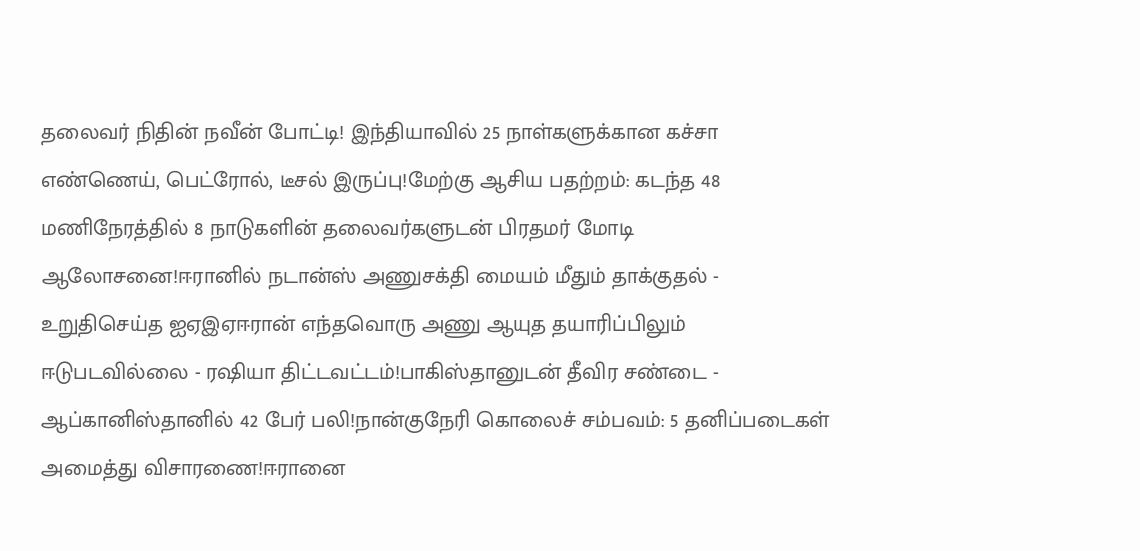தலைவர் நிதின் நவீன் போட்டி! இந்தியாவில் 25 நாள்களுக்கான கச்சா எண்ணெய், பெட்ரோல், டீசல் இருப்பு!மேற்கு ஆசிய பதற்றம்: கடந்த 48 மணிநேரத்தில் 8 நாடுகளின் தலைவர்களுடன் பிரதமர் மோடி ஆலோசனை!ஈரானில் நடான்ஸ் அணுசக்தி மையம் மீதும் தாக்குதல் - உறுதிசெய்த ஐஏஇஏஈரான் எந்தவொரு அணு ஆயுத தயாரிப்பிலும் ஈடுபடவில்லை - ரஷியா திட்டவட்டம்!பாகிஸ்தானுடன் தீவிர சண்டை - ஆப்கானிஸ்தானில் 42 பேர் பலி!நான்குநேரி கொலைச் சம்பவம்: 5 தனிப்படைகள் அமைத்து விசாரணை!ஈரானை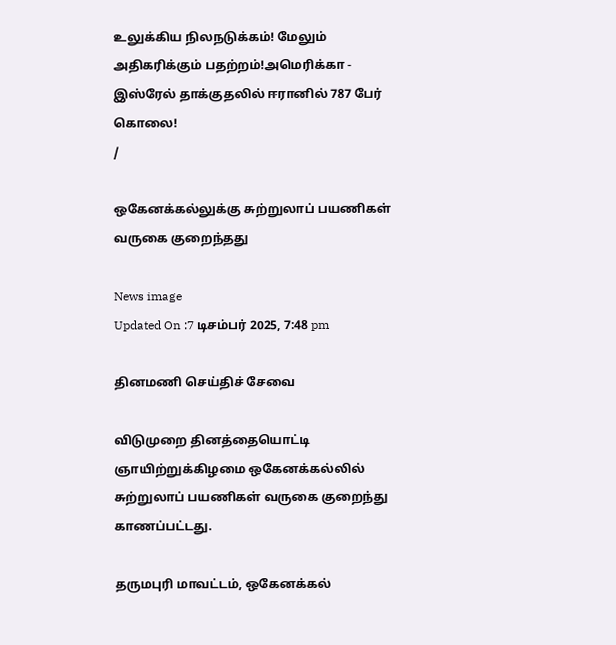உலுக்கிய நிலநடுக்கம்! மேலும் அதிகரிக்கும் பதற்றம்!அமெரிக்கா - இஸ்ரேல் தாக்குதலில் ஈரானில் 787 பேர் கொலை!
/

ஒகேனக்கல்லுக்கு சுற்றுலாப் பயணிகள் வருகை குறைந்தது

News image
Updated On :7 டிசம்பர் 2025, 7:48 pm

தினமணி செய்திச் சேவை

விடுமுறை தினத்தையொட்டி ஞாயிற்றுக்கிழமை ஒகேனக்கல்லில் சுற்றுலாப் பயணிகள் வருகை குறைந்து காணப்பட்டது.

தருமபுரி மாவட்டம், ஒகேனக்கல்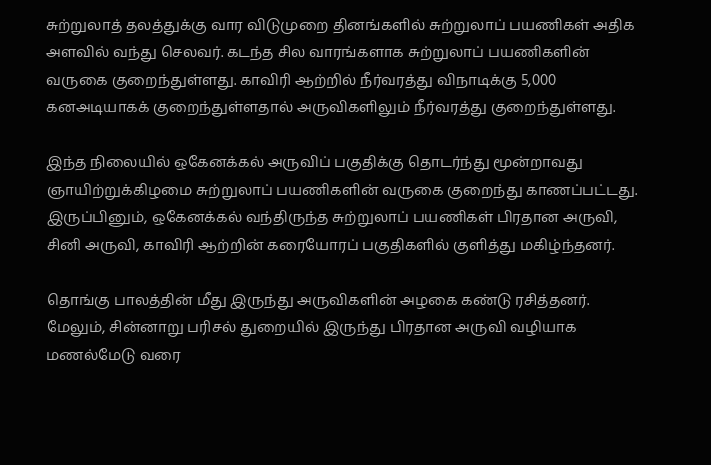சுற்றுலாத் தலத்துக்கு வார விடுமுறை தினங்களில் சுற்றுலாப் பயணிகள் அதிக அளவில் வந்து செலவர். கடந்த சில வாரங்களாக சுற்றுலாப் பயணிகளின் வருகை குறைந்துள்ளது. காவிரி ஆற்றில் நீர்வரத்து விநாடிக்கு 5,000 கனஅடியாகக் குறைந்துள்ளதால் அருவிகளிலும் நீர்வரத்து குறைந்துள்ளது.

இந்த நிலையில் ஒகேனக்கல் அருவிப் பகுதிக்கு தொடர்ந்து மூன்றாவது ஞாயிற்றுக்கிழமை சுற்றுலாப் பயணிகளின் வருகை குறைந்து காணப்பட்டது. இருப்பினும், ஒகேனக்கல் வந்திருந்த சுற்றுலாப் பயணிகள் பிரதான அருவி, சினி அருவி, காவிரி ஆற்றின் கரையோரப் பகுதிகளில் குளித்து மகிழ்ந்தனர்.

தொங்கு பாலத்தின் மீது இருந்து அருவிகளின் அழகை கண்டு ரசித்தனர். மேலும், சின்னாறு பரிசல் துறையில் இருந்து பிரதான அருவி வழியாக மணல்மேடு வரை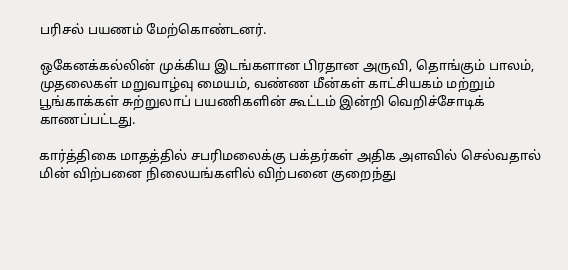பரிசல் பயணம் மேற்கொண்டனர்.

ஒகேனக்கல்லின் முக்கிய இடங்களான பிரதான அருவி, தொங்கும் பாலம், முதலைகள் மறுவாழ்வு மையம், வண்ண மீன்கள் காட்சியகம் மற்றும் பூங்காக்கள் சுற்றுலாப் பயணிகளின் கூட்டம் இன்றி வெறிச்சோடிக் காணப்பட்டது.

கார்த்திகை மாதத்தில் சபரிமலைக்கு பக்தர்கள் அதிக அளவில் செல்வதால் மின் விற்பனை நிலையங்களில் விற்பனை குறைந்து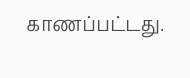காணப்பட்டது.